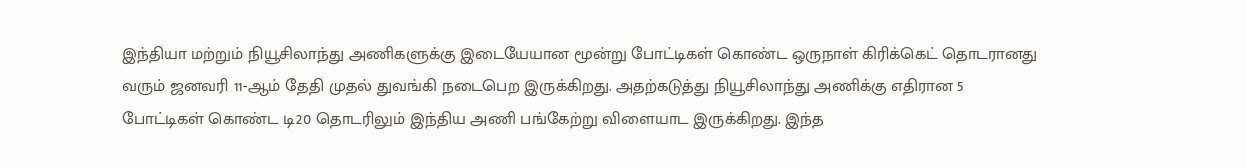இந்தியா மற்றும் நியூசிலாந்து அணிகளுக்கு இடையேயான மூன்று போட்டிகள் கொண்ட ஒருநாள் கிரிக்கெட் தொடரானது வரும் ஜனவரி 11-ஆம் தேதி முதல் துவங்கி நடைபெற இருக்கிறது. அதற்கடுத்து நியூசிலாந்து அணிக்கு எதிரான 5 போட்டிகள் கொண்ட டி20 தொடரிலும் இந்திய அணி பங்கேற்று விளையாட இருக்கிறது. இந்த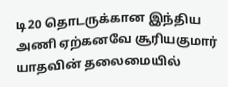டி20 தொடருக்கான இந்திய அணி ஏற்கனவே சூரியகுமார் யாதவின் தலைமையில்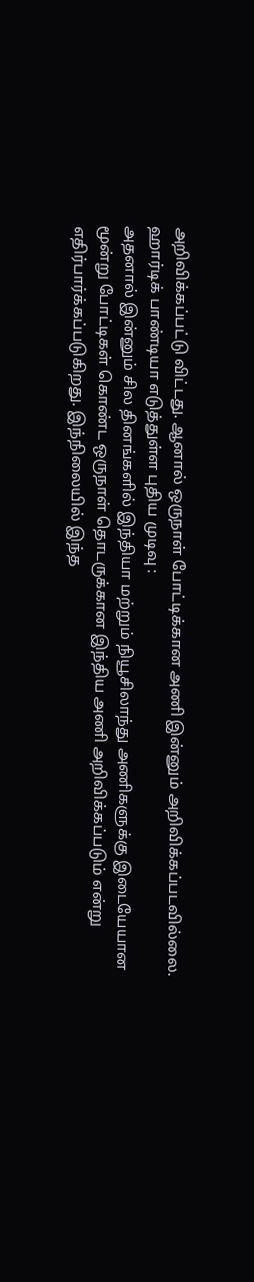அறிவிக்கப்பட்டு விட்டது. ஆனால் ஒருநாள் போட்டிக்கான அணி இன்னும் அறிவிக்கப்படவில்லை.
ஹார்டிக் பாண்டியா எடுத்துள்ள புதிய முடிவு :
அதனால் இன்னும் சில தினங்களில் இந்தியா மற்றும் நியூசிலாந்து அணிகளுக்கு இடையேயான மூன்று போட்டிகள் கொண்ட ஒருநாள் தொடருக்கான இந்திய அணி அறிவிக்கப்படும் என்று எதிர்பார்க்கப்படுகிறது. இந்நிலையில் இந்த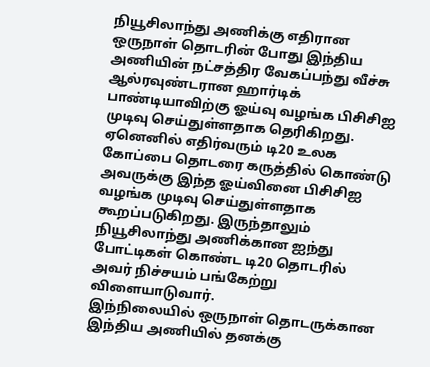நியூசிலாந்து அணிக்கு எதிரான ஒருநாள் தொடரின் போது இந்திய அணியின் நட்சத்திர வேகப்பந்து வீச்சு ஆல்ரவுண்டரான ஹார்டிக் பாண்டியாவிற்கு ஓய்வு வழங்க பிசிசிஐ முடிவு செய்துள்ளதாக தெரிகிறது.
ஏனெனில் எதிர்வரும் டி20 உலக கோப்பை தொடரை கருத்தில் கொண்டு அவருக்கு இந்த ஓய்வினை பிசிசிஐ வழங்க முடிவு செய்துள்ளதாக கூறப்படுகிறது. இருந்தாலும் நியூசிலாந்து அணிக்கான ஐந்து போட்டிகள் கொண்ட டி20 தொடரில் அவர் நிச்சயம் பங்கேற்று விளையாடுவார்.
இந்நிலையில் ஒருநாள் தொடருக்கான இந்திய அணியில் தனக்கு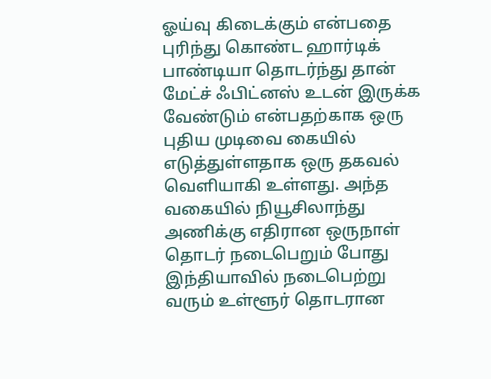ஓய்வு கிடைக்கும் என்பதை புரிந்து கொண்ட ஹார்டிக் பாண்டியா தொடர்ந்து தான் மேட்ச் ஃபிட்னஸ் உடன் இருக்க வேண்டும் என்பதற்காக ஒரு புதிய முடிவை கையில் எடுத்துள்ளதாக ஒரு தகவல் வெளியாகி உள்ளது. அந்த வகையில் நியூசிலாந்து அணிக்கு எதிரான ஒருநாள் தொடர் நடைபெறும் போது இந்தியாவில் நடைபெற்று வரும் உள்ளூர் தொடரான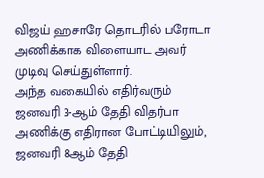விஜய் ஹசாரே தொடரில் பரோடா அணிக்காக விளையாட அவர் முடிவு செய்துள்ளார்.
அந்த வகையில் எதிர்வரும் ஜனவரி 3-ஆம் தேதி விதர்பா அணிக்கு எதிரான போட்டியிலும், ஜனவரி 8ஆம் தேதி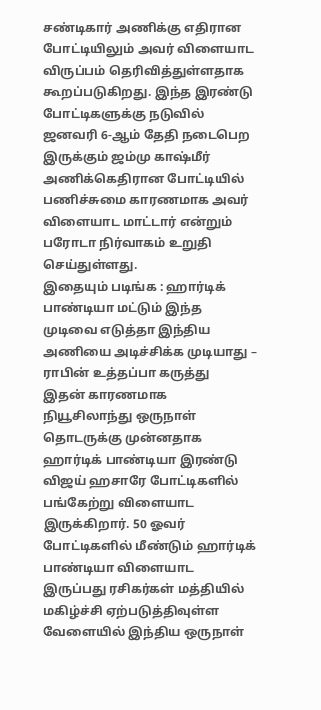சண்டிகார் அணிக்கு எதிரான போட்டியிலும் அவர் விளையாட விருப்பம் தெரிவித்துள்ளதாக கூறப்படுகிறது. இந்த இரண்டு போட்டிகளுக்கு நடுவில் ஜனவரி 6-ஆம் தேதி நடைபெற இருக்கும் ஜம்மு காஷ்மீர் அணிக்கெதிரான போட்டியில் பணிச்சுமை காரணமாக அவர் விளையாட மாட்டார் என்றும் பரோடா நிர்வாகம் உறுதி செய்துள்ளது.
இதையும் படிங்க : ஹார்டிக் பாண்டியா மட்டும் இந்த முடிவை எடுத்தா இந்திய அணியை அடிச்சிக்க முடியாது – ராபின் உத்தப்பா கருத்து
இதன் காரணமாக நியூசிலாந்து ஒருநாள் தொடருக்கு முன்னதாக ஹார்டிக் பாண்டியா இரண்டு விஜய் ஹசாரே போட்டிகளில் பங்கேற்று விளையாட இருக்கிறார். 50 ஓவர் போட்டிகளில் மீண்டும் ஹார்டிக் பாண்டியா விளையாட இருப்பது ரசிகர்கள் மத்தியில் மகிழ்ச்சி ஏற்படுத்திவுள்ள வேளையில் இந்திய ஒருநாள்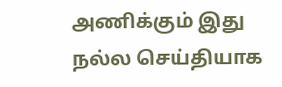அணிக்கும் இது நல்ல செய்தியாக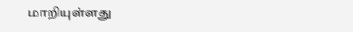மாறியுள்ளது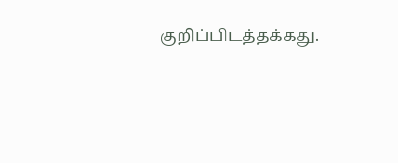குறிப்பிடத்தக்கது.